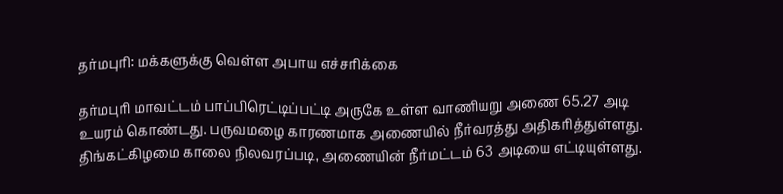தர்மபுரி: மக்களுக்கு வெள்ள அபாய எச்சரிக்கை

தர்மபுரி மாவட்டம் பாப்பிரெட்டிப்பட்டி அருகே உள்ள வாணியறு அணை 65.27 அடி உயரம் கொண்டது. பருவமழை காரணமாக அணையில் நீர்வரத்து அதிகரித்துள்ளது. திங்கட்கிழமை காலை நிலவரப்படி, அணையின் நீர்மட்டம் 63 அடியை எட்டியுள்ளது.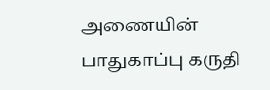அணையின் பாதுகாப்பு கருதி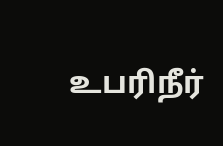உபரிநீர்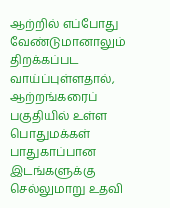ஆற்றில் எப்போது வேண்டுமானாலும் திறக்கப்பட வாய்ப்புள்ளதால், ஆற்றங்கரைப் பகுதியில் உள்ள பொதுமக்கள் பாதுகாப்பான இடங்களுக்கு செல்லுமாறு உதவி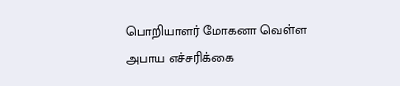பொறியாளர் மோகனா வெள்ள அபாய எச்சரிக்கை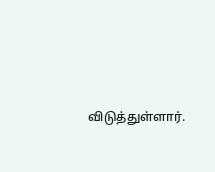விடுத்துள்ளார்.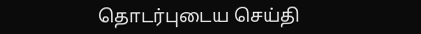தொடர்புடைய செய்தி